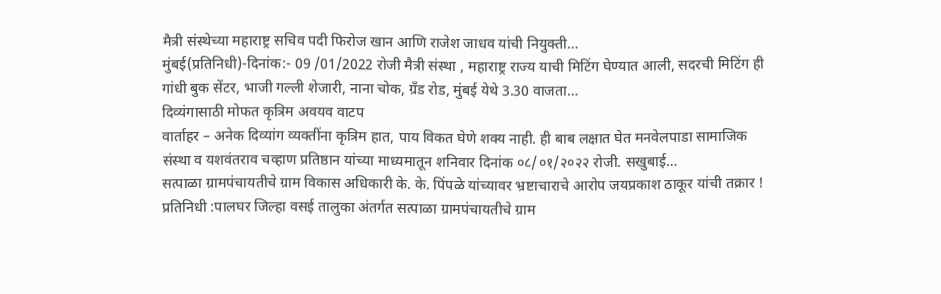मैत्री संस्थेच्या महाराष्ट्र सचिव पदी फिरोज खान आणि राजेश जाधव यांची नियुक्ती…
मुंबई(प्रतिनिधी)-दिनांक:- 09 /01/2022 रोजी मैत्री संस्था , महाराष्ट्र राज्य याची मिटिंग घेण्यात आली, सदरची मिटिंग ही गांधी बुक सेंटर, भाजी गल्ली शेजारी, नाना चोक, ग्रँड रोड, मुंबई येथे 3.30 वाजता…
दिव्यंगासाठी मोफत कृत्रिम अवयव वाटप
वार्ताहर – अनेक दिव्यांग व्यक्तींना कृत्रिम हात, पाय विकत घेणे शक्य नाही. ही बाब लक्षात घेत मनवेलपाडा सामाजिक संस्था व यशवंतराव चव्हाण प्रतिष्ठान यांच्या माध्यमातून शनिवार दिनांक ०८/०१/२०२२ रोजी. सखुबाई…
सत्पाळा ग्रामपंचायतीचे ग्राम विकास अधिकारी के. के. पिंपळे यांच्यावर भ्रष्टाचाराचे आरोप जयप्रकाश ठाकूर यांची तक्रार !
प्रतिनिधी :पालघर जिल्हा वसई तालुका अंतर्गत सत्पाळा ग्रामपंचायतीचे ग्राम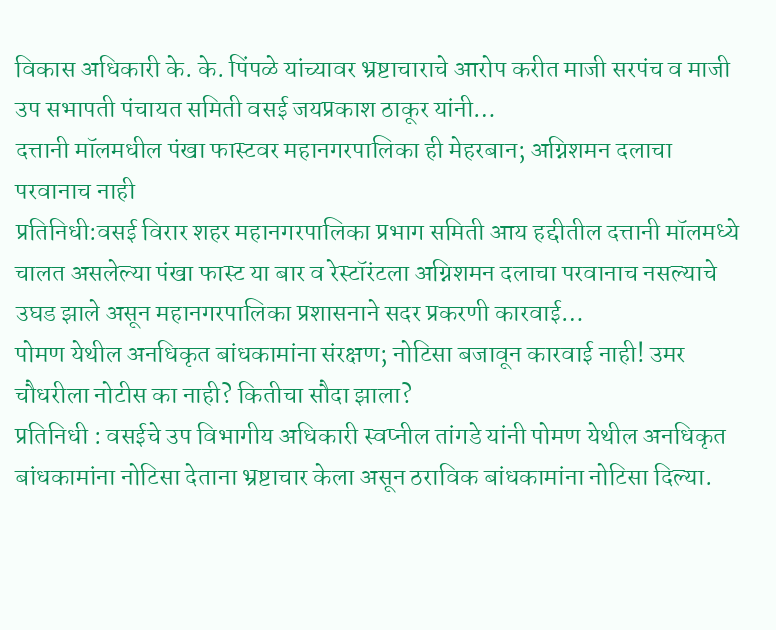विकास अधिकारी के. के. पिंपळे यांच्यावर भ्रष्टाचाराचे आरोप करीत माजी सरपंच व माजी उप सभापती पंचायत समिती वसई जयप्रकाश ठाकूर यांनी…
दत्तानी मॉलमधील पंखा फास्टवर महानगरपालिका ही मेहरबान; अग्निशमन दलाचा परवानाच नाही
प्रतिनिधी:वसई विरार शहर महानगरपालिका प्रभाग समिती आय हद्दीतील दत्तानी मॉलमध्ये चालत असलेल्या पंखा फास्ट या बार व रेस्टॉरंटला अग्निशमन दलाचा परवानाच नसल्याचे उघड झाले असून महानगरपालिका प्रशासनाने सदर प्रकरणी कारवाई…
पोमण येथील अनधिकृत बांधकामांना संरक्षण; नोटिसा बजावून कारवाई नाही! उमर चौधरीला नोटीस का नाही? कितीचा सौदा झाला?
प्रतिनिधी : वसईचे उप विभागीय अधिकारी स्वप्नील तांगडे यांनी पोमण येथील अनधिकृत बांधकामांना नोटिसा देताना भ्रष्टाचार केला असून ठराविक बांधकामांना नोटिसा दिल्या.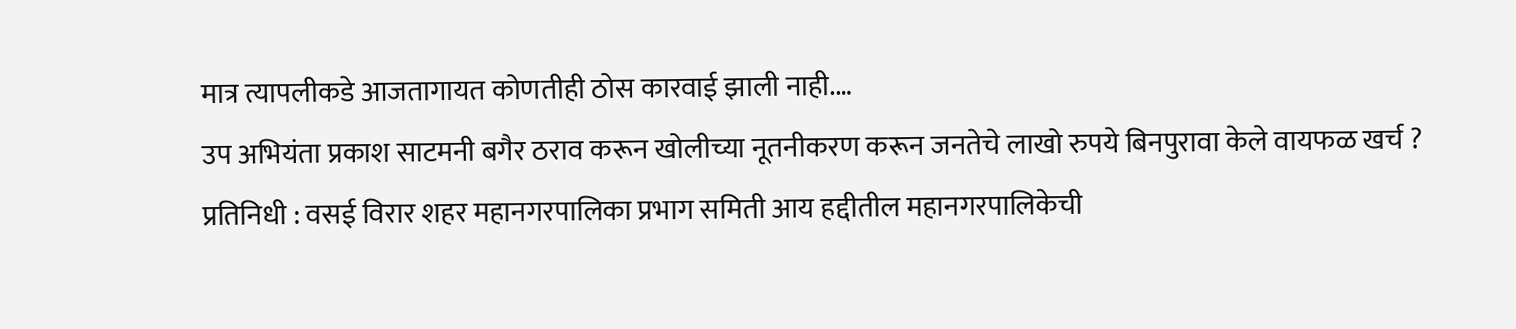मात्र त्यापलीकडे आजतागायत कोणतीही ठोस कारवाई झाली नाही.…
उप अभियंता प्रकाश साटमनी बगैर ठराव करून खोलीच्या नूतनीकरण करून जनतेचे लाखो रुपये बिनपुरावा केले वायफळ खर्च ?
प्रतिनिधी : वसई विरार शहर महानगरपालिका प्रभाग समिती आय हद्दीतील महानगरपालिकेची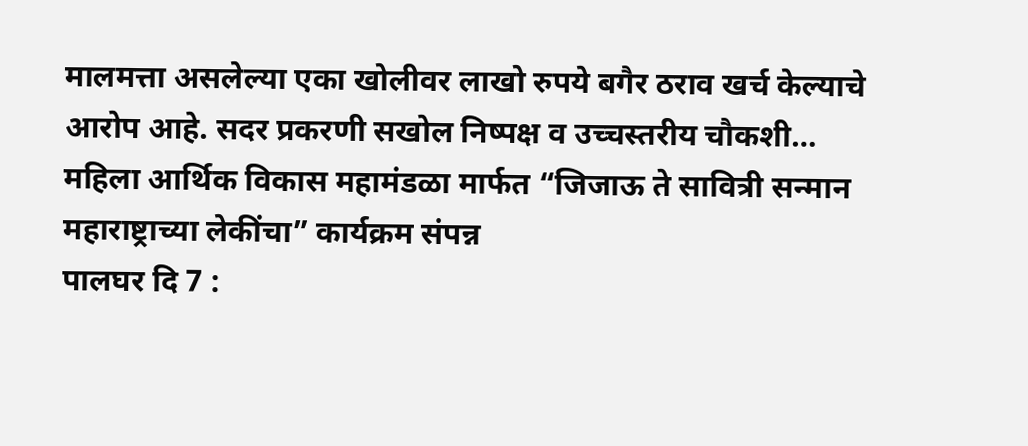मालमत्ता असलेल्या एका खोलीवर लाखो रुपये बगैर ठराव खर्च केल्याचे आरोप आहे. सदर प्रकरणी सखोल निष्पक्ष व उच्चस्तरीय चौकशी…
महिला आर्थिक विकास महामंडळा मार्फत “जिजाऊ ते सावित्री सन्मान महाराष्ट्राच्या लेकींचा” कार्यक्रम संपन्न
पालघर दि 7 :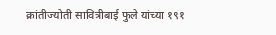क्रांतीज्योती सावित्रीबाई फुले यांच्या १९१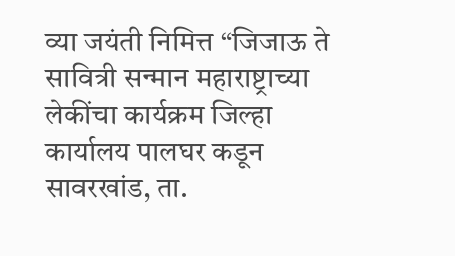व्या जयंती निमित्त “जिजाऊ ते सावित्री सन्मान महाराष्ट्राच्या लेकींचा कार्यक्रम जिल्हा कार्यालय पालघर कडून सावरखांड, ता.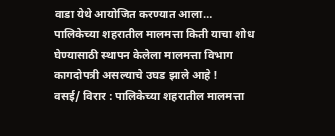वाडा येथे आयोजित करण्यात आला…
पालिकेच्या शहरातील मालमत्ता किती याचा शोध घेण्यासाठी स्थापन केलेला मालमत्ता विभाग कागदोपत्री असल्याचे उघड झाले आहे !
वसई/ विरार : पालिकेच्या शहरातील मालमत्ता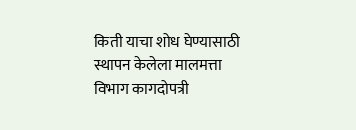किती याचा शोध घेण्यासाठी स्थापन केलेला मालमत्ता विभाग कागदोपत्री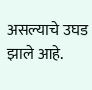असल्याचे उघड झाले आहे.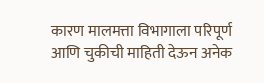कारण मालमत्ता विभागाला परिपूर्ण आणि चुकीची माहिती देऊन अनेक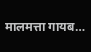मालमत्ता गायब…